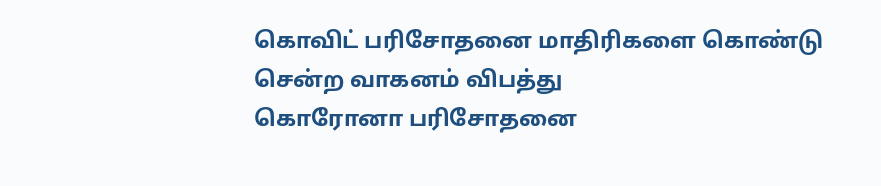கொவிட் பரிசோதனை மாதிரிகளை கொண்டு சென்ற வாகனம் விபத்து
கொரோனா பரிசோதனை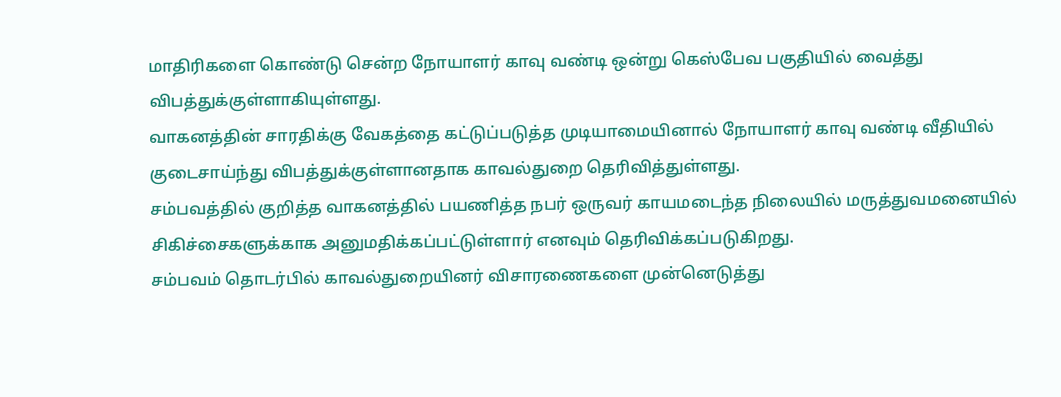மாதிரிகளை கொண்டு சென்ற நோயாளர் காவு வண்டி ஒன்று கெஸ்பேவ பகுதியில் வைத்து விபத்துக்குள்ளாகியுள்ளது.
வாகனத்தின் சாரதிக்கு வேகத்தை கட்டுப்படுத்த முடியாமையினால் நோயாளர் காவு வண்டி வீதியில் குடைசாய்ந்து விபத்துக்குள்ளானதாக காவல்துறை தெரிவித்துள்ளது.
சம்பவத்தில் குறித்த வாகனத்தில் பயணித்த நபர் ஒருவர் காயமடைந்த நிலையில் மருத்துவமனையில் சிகிச்சைகளுக்காக அனுமதிக்கப்பட்டுள்ளார் எனவும் தெரிவிக்கப்படுகிறது.
சம்பவம் தொடர்பில் காவல்துறையினர் விசாரணைகளை முன்னெடுத்து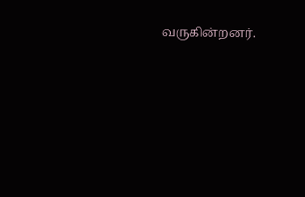வருகின்றனர்.